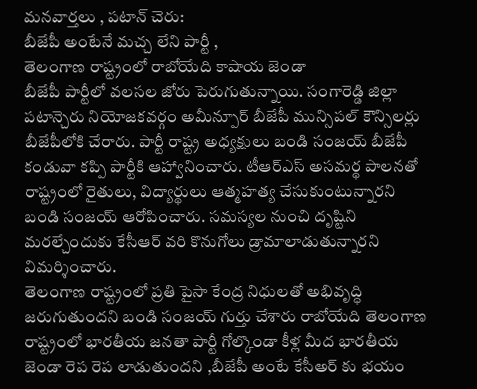మనవార్తలు , పటాన్ చెరు:
బీజేపీ అంటేనే మచ్చ లేని పార్టీ ,
తెలంగాణ రాష్ట్రంలో రాబోయేది కాషాయ జెండా
బీజేపీ పార్టీలో వలసల జోరు పెరుగుతున్నాయి. సంగారెడ్డి జిల్లా పటాన్చెరు నియోజకవర్గం అమీన్పూర్ బీజేపీ మున్సిపల్ కౌన్సిలర్లు బీజేపీలోకి చేరారు. పార్టీ రాష్ట్ర అధ్యక్షులు బండి సంజయ్ బీజేపీ కండువా కప్పి పార్టీకి ఆహ్వానించారు. టీఆర్ఎస్ అసమర్థ పాలనతో రాష్ట్రంలో రైతులు, విద్యార్థులు ఆత్మహత్య చేసుకుంటున్నారని బండి సంజయ్ ఆరోపించారు. సమస్యల నుంచి దృష్టిని మరల్చేందుకు కేసీఆర్ వరి కొనుగోలు డ్రామాలాడుతున్నారని విమర్శించారు.
తెలంగాణ రాష్ట్రంలో ప్రతి పైసా కేంద్ర నిధులతో అభివృద్ధి జరుగుతుందని బండి సంజయ్ గుర్తు చేశారు రాబోయేది తెలంగాణ రాష్ట్రంలో భారతీయ జనతా పార్టీ గోల్కొండా కీళ్ల మీద భారతీయ జెండా రెప రెప లాడుతుందని ,బీజేపీ అంటే కేసీఅర్ కు భయం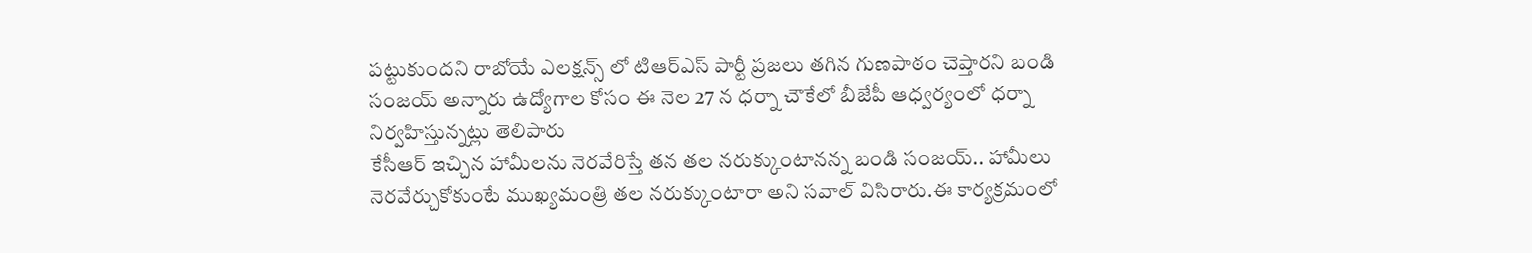పట్టుకుందని రాబోయే ఎలక్షన్స్ లో టిఆర్ఎస్ పార్టీ ప్రజలు తగిన గుణపాఠం చెప్తారని బండి సంజయ్ అన్నారు ఉద్యోగాల కోసం ఈ నెల 27 న ధర్నా చౌకేలో బీజేపీ ఆధ్వర్యంలో ధర్నా నిర్వహిస్తున్నట్లు తెలిపారు
కేసీఆర్ ఇచ్చిన హామీలను నెరవేరిస్తే తన తల నరుక్కుంటానన్న బండి సంజయ్.. హామీలు నెరవేర్చుకోకుంటే ముఖ్యమంత్రి తల నరుక్కుంటారా అని సవాల్ విసిరారు.ఈ కార్యక్రమంలో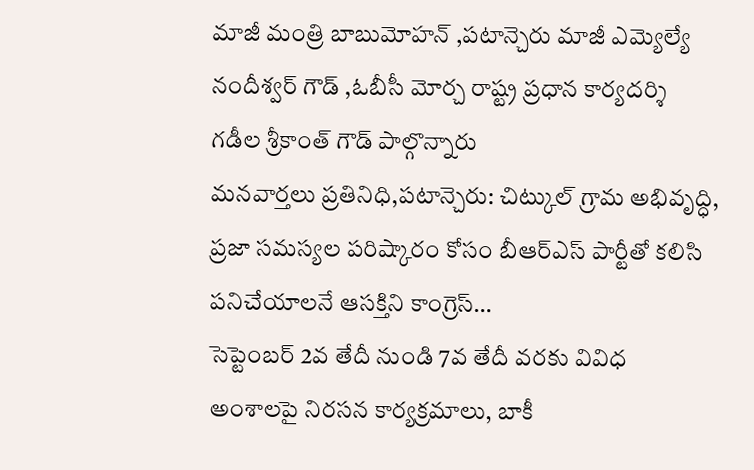మాజీ మంత్రి బాబుమోహన్ ,పటాన్చెరు మాజీ ఎమ్యెల్యే నందీశ్వర్ గౌడ్ ,ఓబీసీ మోర్చ రాష్ట్ర ప్రధాన కార్యదర్శి గడీల శ్రీకాంత్ గౌడ్ పాల్గొన్నారు
మనవార్తలు ప్రతినిధి,పటాన్చెరు: చిట్కుల్ గ్రామ అభివృద్ధి, ప్రజా సమస్యల పరిష్కారం కోసం బీఆర్ఎస్ పార్టీతో కలిసి పనిచేయాలనే ఆసక్తిని కాంగ్రెస్…
సెప్టెంబర్ 2వ తేదీ నుండి 7వ తేదీ వరకు వివిధ అంశాలపై నిరసన కార్యక్రమాలు, బాకీ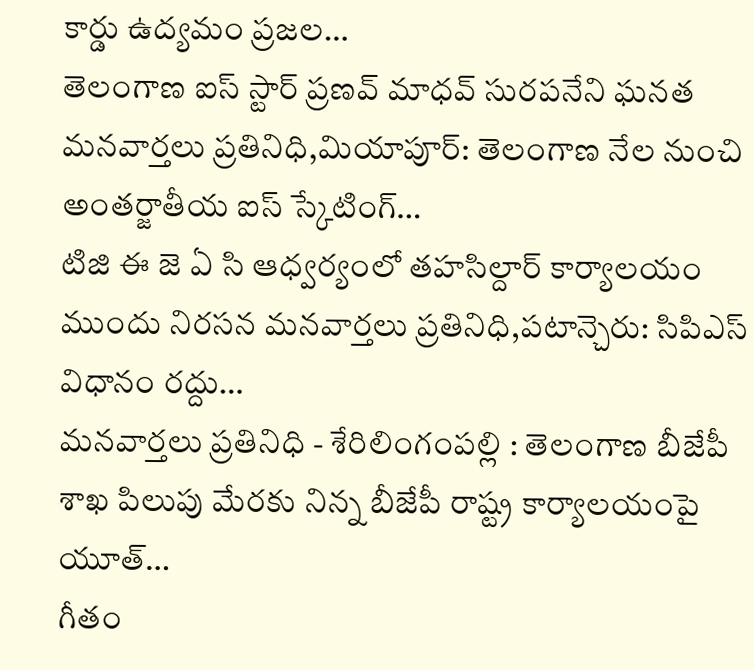కార్డు ఉద్యమం ప్రజల…
తెలంగాణ ఐస్ స్టార్ ప్రణవ్ మాధవ్ సురపనేని ఘనత మనవార్తలు ప్రతినిధి,మియాపూర్: తెలంగాణ నేల నుంచి అంతర్జాతీయ ఐస్ స్కేటింగ్…
టిజి ఈ జె ఏ సి ఆధ్వర్యంలో తహసిల్దార్ కార్యాలయం ముందు నిరసన మనవార్తలు ప్రతినిధి,పటాన్చెరు: సిపిఎస్ విధానం రద్దు…
మనవార్తలు ప్రతినిధి - శేరిలింగంపల్లి : తెలంగాణ బీజేపీ శాఖ పిలుపు మేరకు నిన్న బీజేపీ రాష్ట్ర కార్యాలయంపై యూత్…
గీతం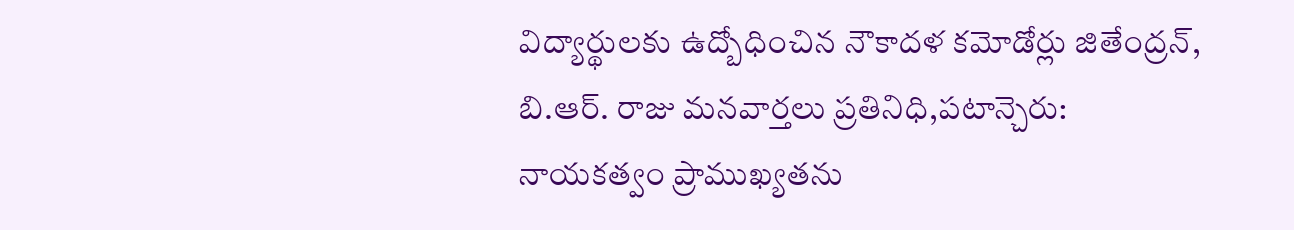విద్యార్థులకు ఉద్బోధించిన నౌకాదళ కమోడోర్లు జితేంద్రన్, బి.ఆర్. రాజు మనవార్తలు ప్రతినిధి,పటాన్చెరు: నాయకత్వం ప్రాముఖ్యతను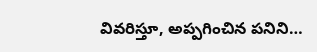వివరిస్తూ, అప్పగించిన పనిని…